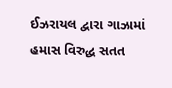ઈઝરાયલ દ્વારા ગાઝામાં હમાસ વિરુદ્ધ સતત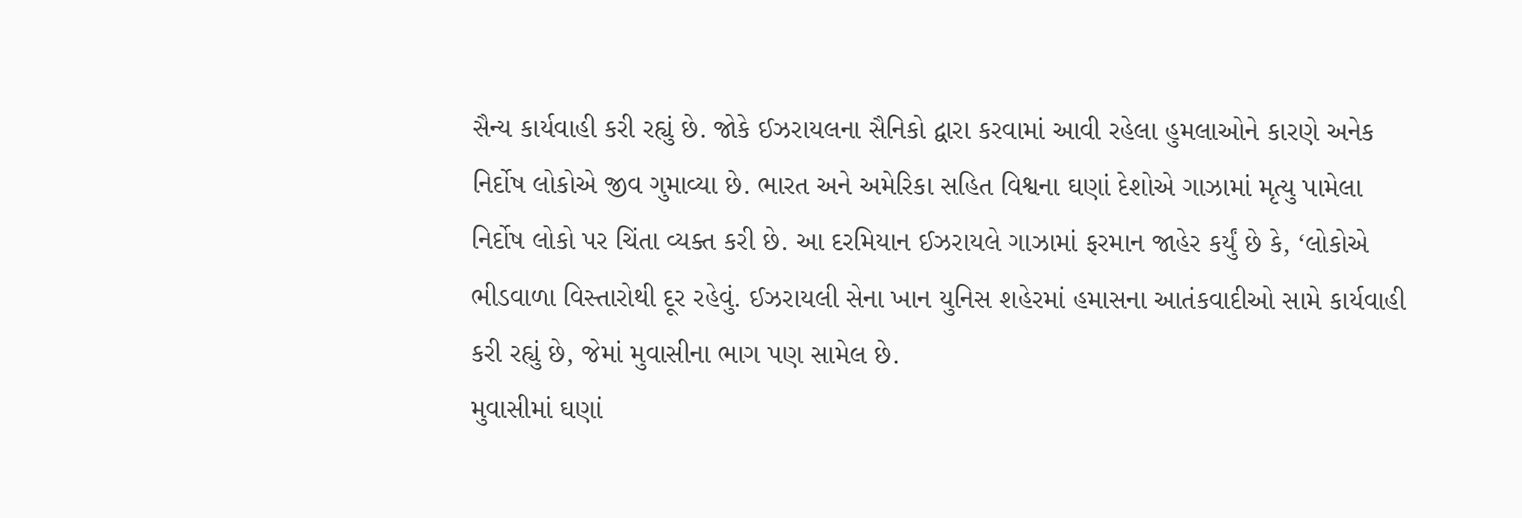સૈન્ય કાર્યવાહી કરી રહ્યું છે. જોકે ઈઝરાયલના સૈનિકો દ્વારા કરવામાં આવી રહેલા હુમલાઓને કારણે અનેક નિર્દોષ લોકોએ જીવ ગુમાવ્યા છે. ભારત અને અમેરિકા સહિત વિશ્વના ઘણાં દેશોએ ગાઝામાં મૃત્યુ પામેલા નિર્દોષ લોકો પર ચિંતા વ્યક્ત કરી છે. આ દરમિયાન ઈઝરાયલે ગાઝામાં ફરમાન જાહેર કર્યું છે કે, ‘લોકોએ ભીડવાળા વિસ્તારોથી દૂર રહેવું. ઈઝરાયલી સેના ખાન યુનિસ શહેરમાં હમાસના આતંકવાદીઓ સામે કાર્યવાહી કરી રહ્યું છે, જેમાં મુવાસીના ભાગ પણ સામેલ છે.
મુવાસીમાં ઘણાં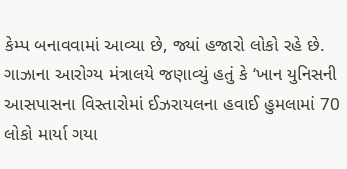કેમ્પ બનાવવામાં આવ્યા છે, જ્યાં હજારો લોકો રહે છે. ગાઝાના આરોગ્ય મંત્રાલયે જણાવ્યું હતું કે ‘ખાન યુનિસની આસપાસના વિસ્તારોમાં ઈઝરાયલના હવાઈ હુમલામાં 70 લોકો માર્યા ગયા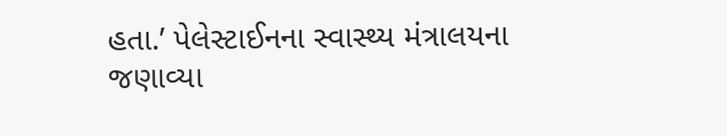હતા.’ પેલેસ્ટાઈનના સ્વાસ્થ્ય મંત્રાલયના જણાવ્યા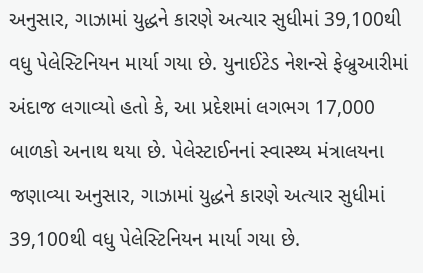અનુસાર, ગાઝામાં યુદ્ધને કારણે અત્યાર સુધીમાં 39,100થી વધુ પેલેસ્ટિનિયન માર્યા ગયા છે. યુનાઈટેડ નેશન્સે ફેબ્રુઆરીમાં અંદાજ લગાવ્યો હતો કે, આ પ્રદેશમાં લગભગ 17,000 બાળકો અનાથ થયા છે. પેલેસ્ટાઈનનાં સ્વાસ્થ્ય મંત્રાલયના જણાવ્યા અનુસાર, ગાઝામાં યુદ્ધને કારણે અત્યાર સુધીમાં 39,100થી વધુ પેલેસ્ટિનિયન માર્યા ગયા છે.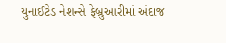યુનાઈટેડ નેશન્સે ફેબ્રુઆરીમાં અંદાજ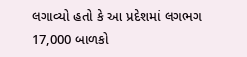લગાવ્યો હતો કે આ પ્રદેશમાં લગભગ 17,000 બાળકો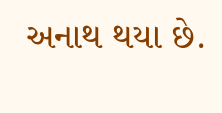અનાથ થયા છે.